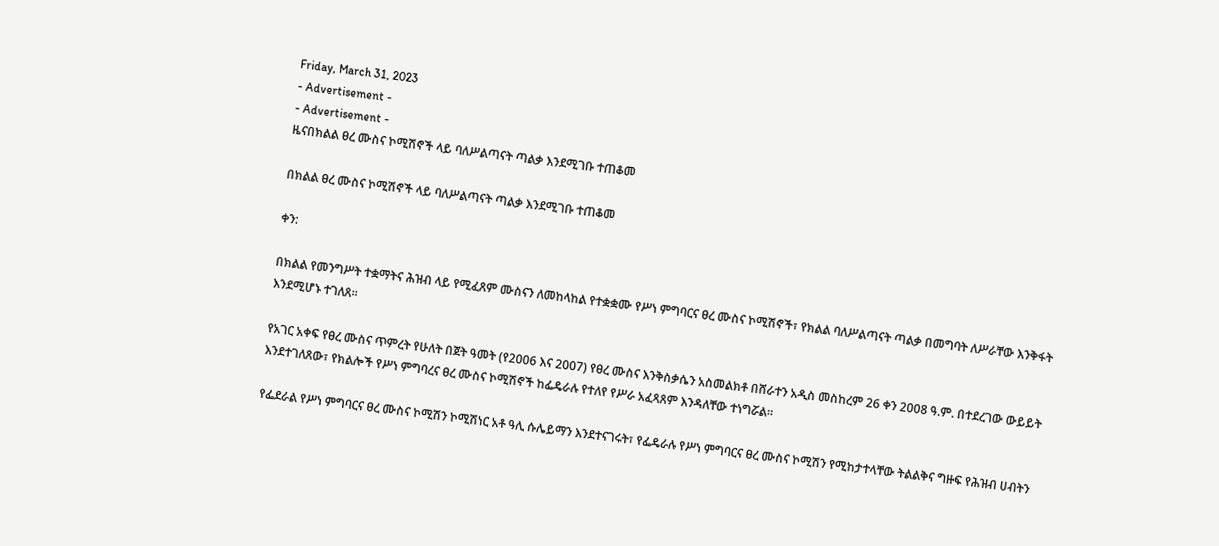Friday, March 31, 2023
- Advertisement -
- Advertisement -
ዜናበክልል ፀረ ሙስና ኮሚሽኖች ላይ ባለሥልጣናት ጣልቃ እንደሚገቡ ተጠቆመ

በክልል ፀረ ሙስና ኮሚሽኖች ላይ ባለሥልጣናት ጣልቃ እንደሚገቡ ተጠቆመ

ቀን:

በክልል የመንግሥት ተቋማትና ሕዝብ ላይ የሚፈጸም ሙስናን ለመከላከል የተቋቋሙ የሥነ ምግባርና ፀረ ሙስና ኮሚሽኖች፣ የክልል ባለሥልጣናት ጣልቃ በመግባት ለሥራቸው እንቅፋት እንደሚሆኑ ተገለጸ፡፡

የአገር አቀፍ የፀረ ሙስና ጥምረት የሁለት በጀት ዓመት (የ2006 እና 2007) የፀረ ሙስና እንቅስቃሴን አስመልክቶ በሸራተን አዲስ መስከረም 26 ቀን 2008 ዓ.ም. በተደረገው ውይይት እንደተገለጸው፣ የክልሎች የሥነ ምግባረና ፀረ ሙስና ኮሚሽኖች ከፌዴራሉ የተለየ የሥራ አፈጻጸም እንዳለቸው ተነግሯል፡፡

የፌደራል የሥነ ምግባርና ፀረ ሙስና ኮሚሽን ኮሚሽነር አቶ ዓሊ ሱሌይማን እንደተናገሩት፣ የፌዴራሉ የሥነ ምግባርና ፀረ ሙስና ኮሚሽን የሚከታተላቸው ትልልቅና ግዙፍ የሕዝብ ሀብትን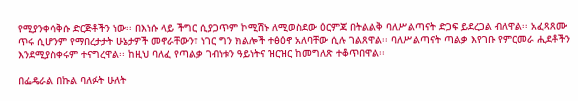የሚያንቀሳቅሱ ድርጅቶችን ነው፡፡ በእነሱ ላይ ችግር ሲያጋጥም ኮሚሽኑ ለሚወስደው ዕርምጃ በትልልቅ ባለሥልጣናት ድጋፍ ይደረጋል ብለዋል፡፡ አፈጻጸሙ ጥሩ ሲሆንም የማበረታታት ሁኔታዎች መኖራቸውን፣ ነገር ግን ክልሎች ተፅዕኖ አለባቸው ሲሉ ገልጸዋል፡፡ ባለሥልጣናት ጣልቃ እየገቡ የምርመራ ሒደቶችን እንደሚያስቀሩም ተናግረዋል፡፡ ከዚህ ባለፈ የጣልቃ ገብነቱን ዓይነትና ዝርዝር ከመግለጽ ተቆጥበዋል፡፡

በፌዴራል በኩል ባለፉት ሁለት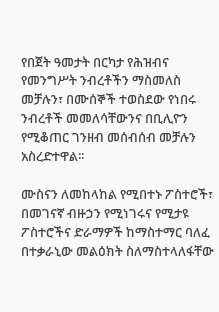የበጀት ዓመታት በርካታ የሕዝብና የመንግሥት ንብረቶችን ማስመለስ መቻሉን፣ በሙሰኞች ተወስደው የነበሩ ንብረቶች መመለሳቸውንና በቢሊዮን የሚቆጠር ገንዘብ መሰብሰብ መቻሉን አስረድተዋል፡፡

ሙስናን ለመከላከል የሚበተኑ ፖስተሮች፣ በመገናኛ ብዙኃን የሚነገሩና የሚታዩ ፖስተሮችና ድራማዎች ከማስተማር ባለፈ በተቃራኒው መልዕክት ስለማስተላለፋቸው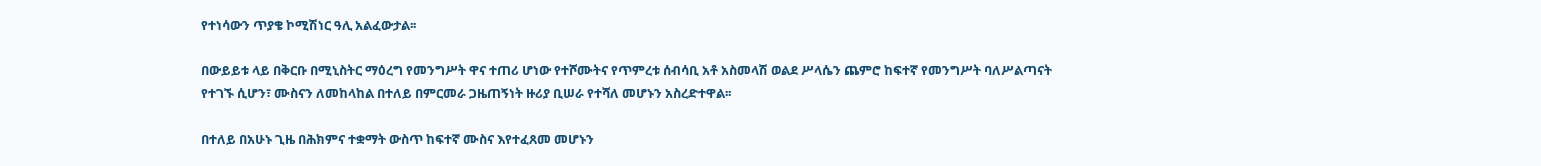የተነሳውን ጥያቄ ኮሚሽነር ዓሊ አልፈውታል፡፡

በውይይቱ ላይ በቅርቡ በሚኒስትር ማዕረግ የመንግሥት ዋና ተጠሪ ሆነው የተሾሙትና የጥምረቱ ሰብሳቢ አቶ አስመላሽ ወልደ ሥላሴን ጨምሮ ከፍተኛ የመንግሥት ባለሥልጣናት የተገኙ ሲሆን፣ ሙስናን ለመከላከል በተለይ በምርመራ ጋዜጠኝነት ዙሪያ ቢሠራ የተሻለ መሆኑን አስረድተዋል፡፡

በተለይ በአሁኑ ጊዜ በሕክምና ተቋማት ውስጥ ከፍተኛ ሙስና እየተፈጸመ መሆኑን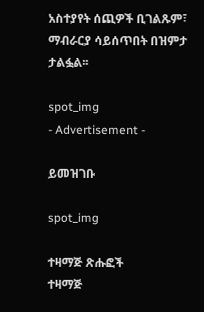አስተያየት ሰጪዎች ቢገልጹም፣ ማብራርያ ሳይሰጥበት በዝምታ ታልፏል፡፡

spot_img
- Advertisement -

ይመዝገቡ

spot_img

ተዛማጅ ጽሑፎች
ተዛማጅ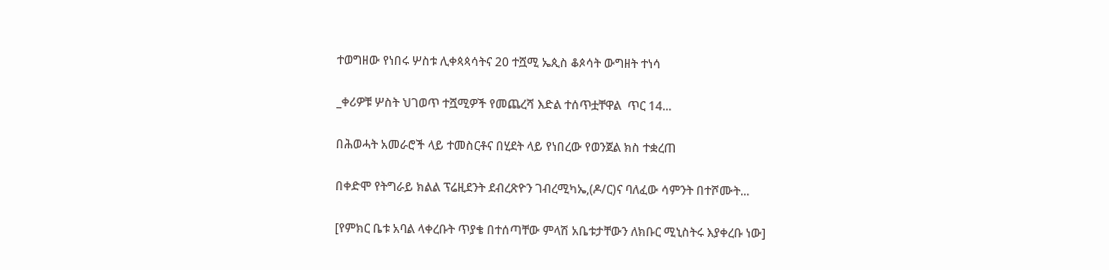ተወግዘው የነበሩ ሦስቱ ሊቀጳጳሳትና 20 ተሿሚ ኤጲስ ቆጶሳት ውግዘት ተነሳ

_ቀሪዎቹ ሦስት ህገወጥ ተሿሚዎች የመጨረሻ እድል ተሰጥቷቸዋል  ጥር 14...

በሕወሓት አመራሮች ላይ ተመስርቶና በሂደት ላይ የነበረው የወንጀል ክስ ተቋረጠ

በቀድሞ የትግራይ ክልል ፕሬዚደንት ደብረጽዮን ገብረሚካኤ,(ዶ/ር)ና ባለፈው ሳምንት በተሾሙት...

[የምክር ቤቱ አባል ላቀረቡት ጥያቄ በተሰጣቸው ምላሽ አቤቱታቸውን ለክቡር ሚኒስትሩ እያቀረቡ ነው]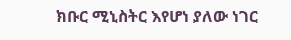ክቡር ሚኒስትር እየሆነ ያለው ነገር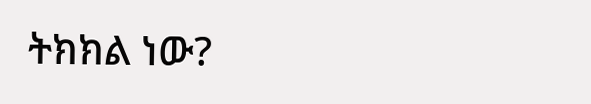ትክክል ነው?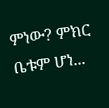ምነው? ምክር ቤቱም ሆነ...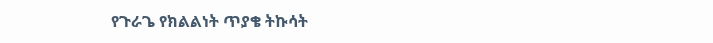የጉራጌ የክልልነት ጥያቄ ትኩሳት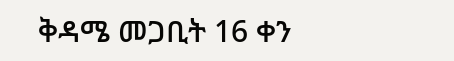ቅዳሜ መጋቢት 16 ቀን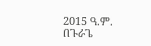2015 ዓ.ም. በጉራጌ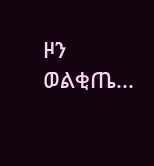ዞን ወልቂጤ...